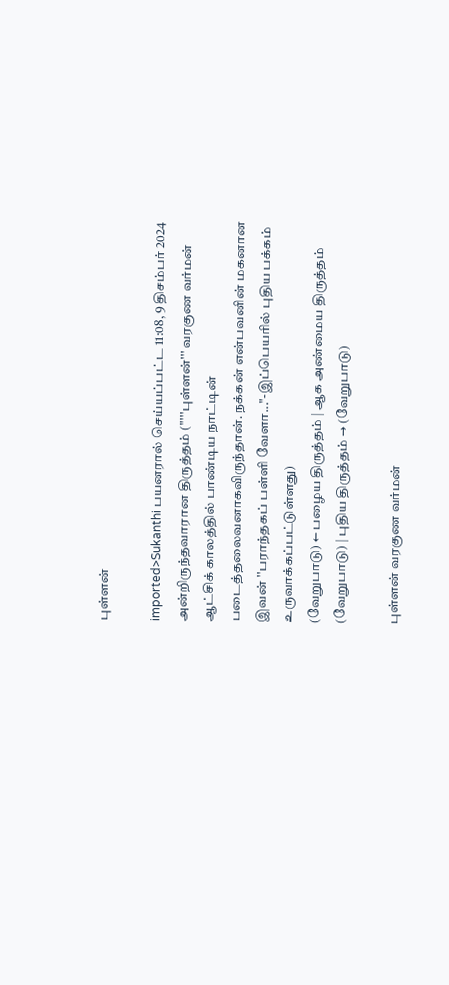புள்ளன்

imported>Sukanthi பயனரால் செய்யப்பட்ட 11:08, 9 திசம்பர் 2024 அன்றிருந்தவாரான திருத்தம் ("'''புள்ளன்''' வரகுண வர்மன் ஆட்சிக் காலத்தில் பாண்டிய நாட்டின் படைத்தலைவனாகவிருந்தான். நக்கன் என்பவனின் மகனான இவன் ''பராந்தகப் பள்ளி வேளா..."-இப்பெயரில் புதிய பக்கம் உருவாக்கப்பட்டுள்ளது)
(வேறுபாடு) ← பழைய திருத்தம் | ஆக அண்மைய திருத்தம் (வேறுபாடு) | புதிய திருத்தம் → (வேறுபாடு)

புள்ளன் வரகுண வர்மன்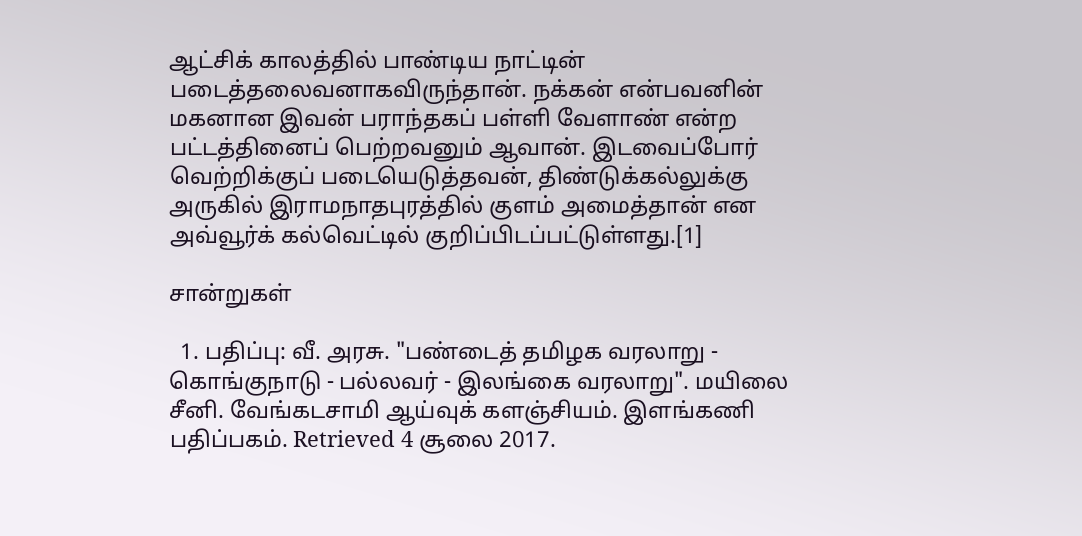ஆட்சிக் காலத்தில் பாண்டிய நாட்டின் படைத்தலைவனாகவிருந்தான். நக்கன் என்பவனின் மகனான இவன் பராந்தகப் பள்ளி வேளாண் என்ற பட்டத்தினைப் பெற்றவனும் ஆவான். இடவைப்போர் வெற்றிக்குப் படையெடுத்தவன், திண்டுக்கல்லுக்கு அருகில் இராமநாதபுரத்தில் குளம் அமைத்தான் என அவ்வூர்க் கல்வெட்டில் குறிப்பிடப்பட்டுள்ளது.[1]

சான்றுகள்

  1. பதிப்பு: வீ. அரசு. "பண்டைத் தமிழக வரலாறு - கொங்குநாடு - பல்லவர் - இலங்கை வரலாறு". மயிலை சீனி. வேங்கடசாமி ஆய்வுக் களஞ்சியம். இளங்கணி பதிப்பகம். Retrieved 4 சூலை 2017.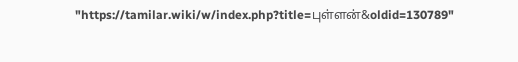"https://tamilar.wiki/w/index.php?title=புள்ளன்&oldid=130789"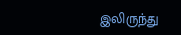இலிருந்து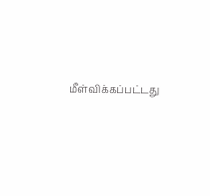மீள்விக்கப்பட்டது